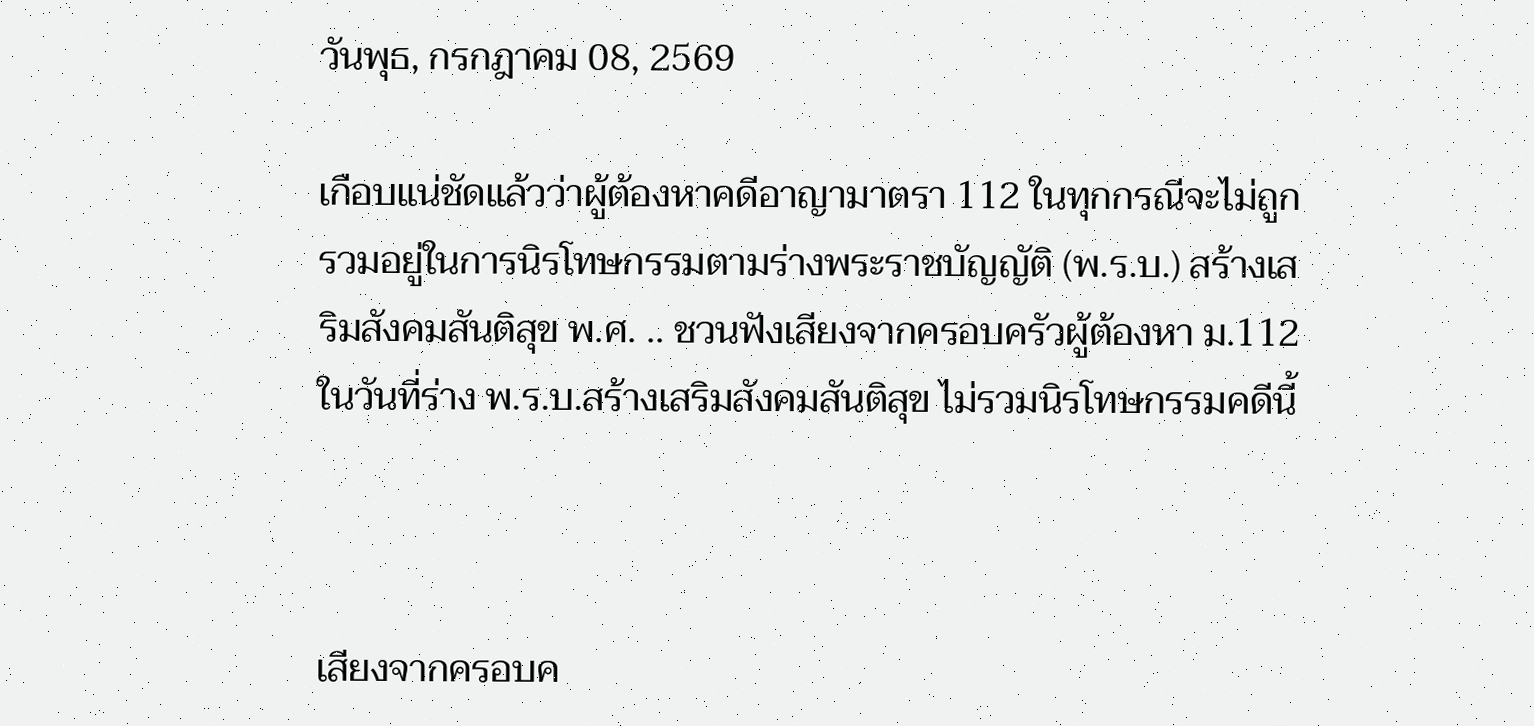วันพุธ, กรกฎาคม 08, 2569

เกือบแน่ชัดแล้วว่าผู้ต้องหาคดีอาญามาตรา 112 ในทุกกรณีจะไม่ถูกรวมอยู่ในการนิรโทษกรรมตามร่างพระราชบัญญัติ (พ.ร.บ.) สร้างเสริมสังคมสันติสุข พ.ศ. .. ชวนฟังเสียงจากครอบครัวผู้ต้องหา ม.112 ในวันที่ร่าง พ.ร.บ.สร้างเสริมสังคมสันติสุข ไม่รวมนิรโทษกรรมคดีนี้



เสียงจากครอบค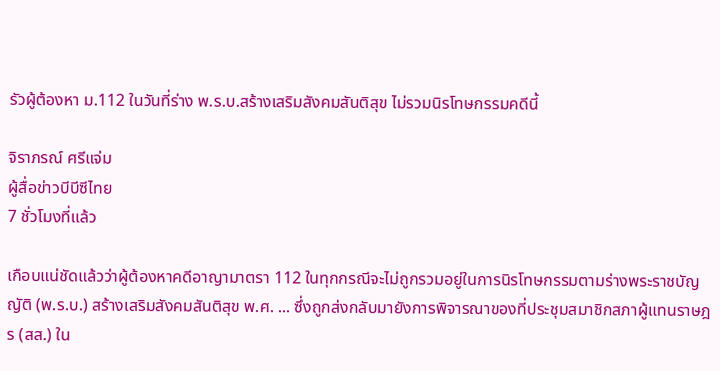รัวผู้ต้องหา ม.112 ในวันที่ร่าง พ.ร.บ.สร้างเสริมสังคมสันติสุข ไม่รวมนิรโทษกรรมคดีนี้

จิราภรณ์ ศรีแจ่ม
ผู้สื่อข่าวบีบีซีไทย
7 ชั่วโมงที่แล้ว

เกือบแน่ชัดแล้วว่าผู้ต้องหาคดีอาญามาตรา 112 ในทุกกรณีจะไม่ถูกรวมอยู่ในการนิรโทษกรรมตามร่างพระราชบัญญัติ (พ.ร.บ.) สร้างเสริมสังคมสันติสุข พ.ศ. ... ซึ่งถูกส่งกลับมายังการพิจารณาของที่ประชุมสมาชิกสภาผู้แทนราษฎร (สส.) ใน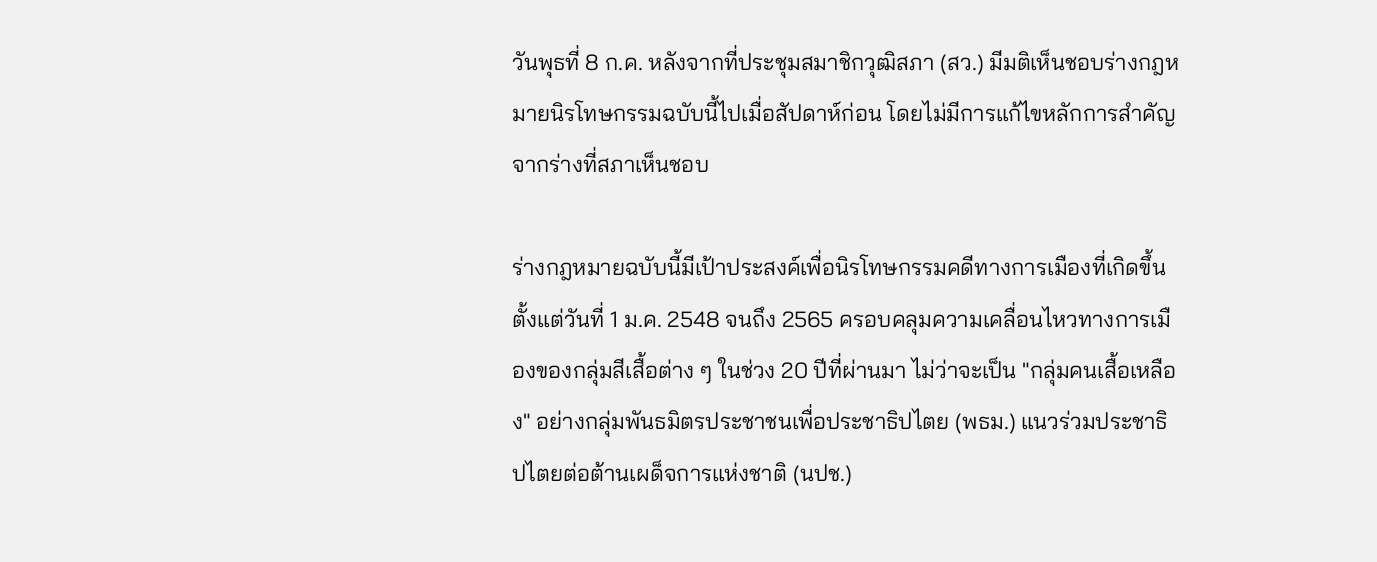วันพุธที่ 8 ก.ค. หลังจากที่ประชุมสมาชิกวุฒิสภา (สว.) มีมติเห็นชอบร่างกฎหมายนิรโทษกรรมฉบับนี้ไปเมื่อสัปดาห์ก่อน โดยไม่มีการแก้ไขหลักการสำคัญจากร่างที่สภาเห็นชอบ

ร่างกฎหมายฉบับนี้มีเป้าประสงค์เพื่อนิรโทษกรรมคดีทางการเมืองที่เกิดขึ้นตั้งแต่วันที่ 1 ม.ค. 2548 จนถึง 2565 ครอบคลุมความเคลื่อนไหวทางการเมืองของกลุ่มสีเสื้อต่าง ๆ ในช่วง 20 ปีที่ผ่านมา ไม่ว่าจะเป็น "กลุ่มคนเสื้อเหลือง" อย่างกลุ่มพันธมิตรประชาชนเพื่อประชาธิปไตย (พธม.) แนวร่วมประชาธิปไตยต่อต้านเผด็จการแห่งชาติ (นปช.)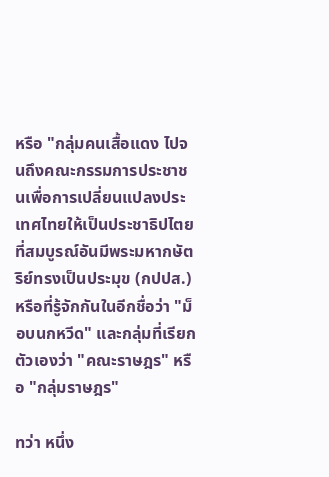หรือ "กลุ่มคนเสื้อแดง ไปจนถึงคณะกรรมการประชาชนเพื่อการเปลี่ยนแปลงประเทศไทยให้เป็นประชาธิปไตยที่สมบูรณ์อันมีพระมหากษัตริย์ทรงเป็นประมุข (กปปส.) หรือที่รู้จักกันในอีกชื่อว่า "ม็อบนกหวีด" และกลุ่มที่เรียกตัวเองว่า "คณะราษฎร" หรือ "กลุ่มราษฎร"

ทว่า หนึ่ง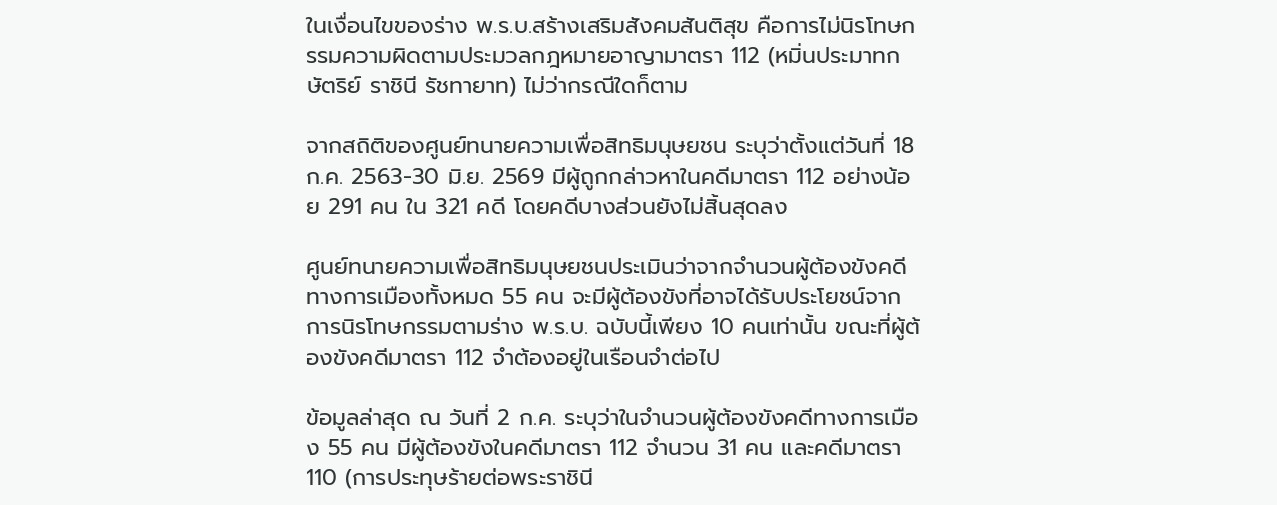ในเงื่อนไขของร่าง พ.ร.บ.สร้างเสริมสังคมสันติสุข คือการไม่นิรโทษกรรมความผิดตามประมวลกฎหมายอาญามาตรา 112 (หมิ่นประมาทกษัตริย์ ราชินี รัชทายาท) ไม่ว่ากรณีใดก็ตาม

จากสถิติของศูนย์ทนายความเพื่อสิทธิมนุษยชน ระบุว่าตั้งแต่วันที่ 18 ก.ค. 2563-30 มิ.ย. 2569 มีผู้ถูกกล่าวหาในคดีมาตรา 112 อย่างน้อย 291 คน ใน 321 คดี โดยคดีบางส่วนยังไม่สิ้นสุดลง

ศูนย์ทนายความเพื่อสิทธิมนุษยชนประเมินว่าจากจำนวนผู้ต้องขังคดีทางการเมืองทั้งหมด 55 คน จะมีผู้ต้องขังที่อาจได้รับประโยชน์จากการนิรโทษกรรมตามร่าง พ.ร.บ. ฉบับนี้เพียง 10 คนเท่านั้น ขณะที่ผู้ต้องขังคดีมาตรา 112 จำต้องอยู่ในเรือนจำต่อไป

ข้อมูลล่าสุด ณ วันที่ 2 ก.ค. ระบุว่าในจำนวนผู้ต้องขังคดีทางการเมือง 55 คน มีผู้ต้องขังในคดีมาตรา 112 จำนวน 31 คน และคดีมาตรา 110 (การประทุษร้ายต่อพระราชินี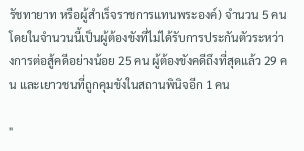รัชทายาท หรือผู้สำเร็จราชการแทนพระองค์) จำนวน 5 คน โดยในจำนวนนี้เป็นผู้ต้องขังที่ไม่ได้รับการประกันตัวระหว่างการต่อสู้คดีอย่างน้อย 25 คน ผู้ต้องขังคดีถึงที่สุดแล้ว 29 คน และเยาวชนที่ถูกคุมขังในสถานพินิจอีก 1 คน

"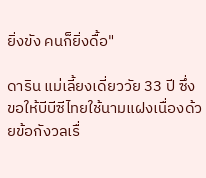ยิ่งขัง คนก็ยิ่งดื้อ"

ดาริน แม่เลี้ยงเดี่ยววัย 33 ปี ซึ่งขอให้บีบีซีไทยใช้นามแฝงเนื่องด้วยข้อกังวลเรื่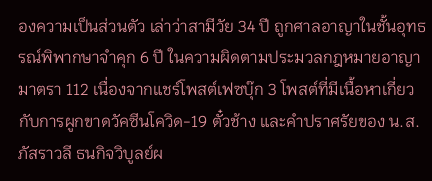องความเป็นส่วนตัว เล่าว่าสามีวัย 34 ปี ถูกศาลอาญาในชั้นอุทธรณ์พิพากษาจำคุก 6 ปี ในความผิดตามประมวลกฎหมายอาญามาตรา 112 เนื่องจากแชร์โพสต์เฟซบุ๊ก 3 โพสต์ที่มีเนื้อหาเกี่ยวกับการผูกขาดวัคซีนโควิด-19 ตั๋วช้าง และคำปราศรัยของ น.ส.ภัสราวลี ธนกิจวิบูลย์ผ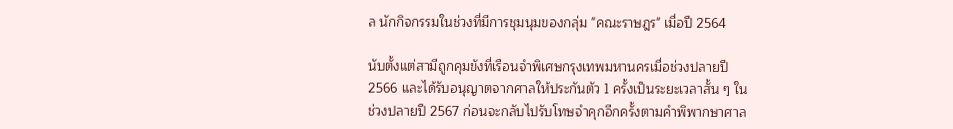ล นักกิจกรรมในช่วงที่มีการชุมนุมของกลุ่ม "คณะราษฎร" เมื่อปี 2564

นับตั้งแต่สามีถูกคุมขังที่เรือนจำพิเศษกรุงเทพมหานครเมื่อช่วงปลายปี 2566 และได้รับอนุญาตจากศาลให้ประกันตัว 1 ครั้งเป็นระยะเวลาสั้น ๆ ในช่วงปลายปี 2567 ก่อนจะกลับไปรับโทษจำคุกอีกครั้งตามคำพิพากษาศาล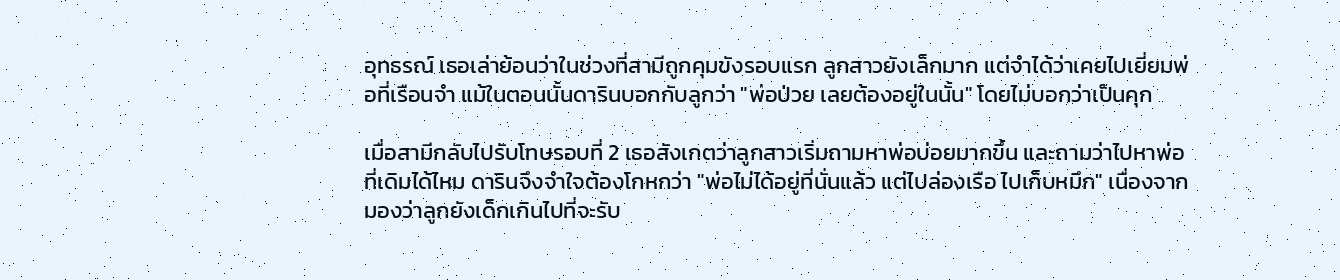อุทธรณ์ เธอเล่าย้อนว่าในช่วงที่สามีถูกคุมขังรอบแรก ลูกสาวยังเล็กมาก แต่จำได้ว่าเคยไปเยี่ยมพ่อที่เรือนจำ แม้ในตอนนั้นดารินบอกกับลูกว่า "พ่อป่วย เลยต้องอยู่ในนั้น" โดยไม่บอกว่าเป็นคุก

เมื่อสามีกลับไปรับโทษรอบที่ 2 เธอสังเกตว่าลูกสาวเริ่มถามหาพ่อบ่อยมากขึ้น และถามว่าไปหาพ่อที่เดิมได้ไหม ดารินจึงจำใจต้องโกหกว่า "พ่อไม่ได้อยู่ที่นั่นแล้ว แต่ไปล่องเรือ ไปเก็บหมึก" เนื่องจากมองว่าลูกยังเด็กเกินไปที่จะรับ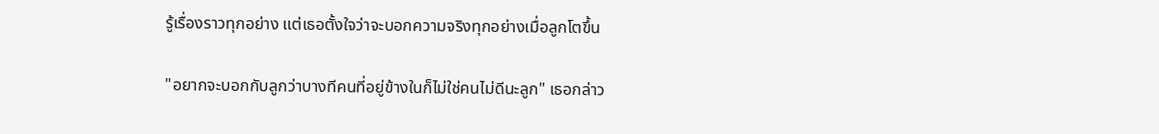รู้เรื่องราวทุกอย่าง แต่เธอตั้งใจว่าจะบอกความจริงทุกอย่างเมื่อลูกโตขึ้น

"อยากจะบอกกับลูกว่าบางทีคนที่อยู่ข้างในก็ไม่ใช่คนไม่ดีนะลูก" เธอกล่าว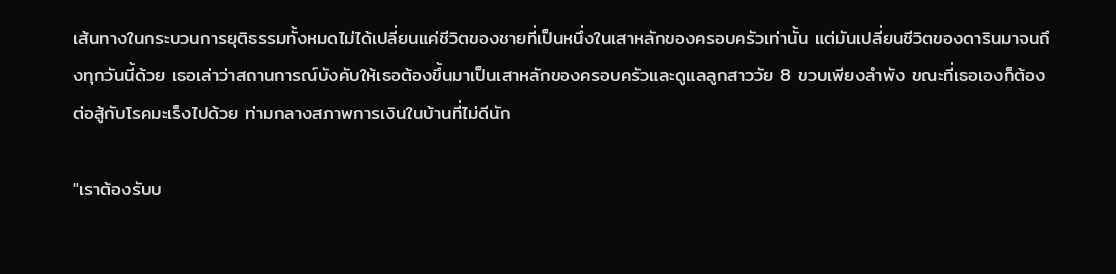เส้นทางในกระบวนการยุติธรรมทั้งหมดไม่ได้เปลี่ยนแค่ชีวิตของชายที่เป็นหนึ่งในเสาหลักของครอบครัวเท่านั้น แต่มันเปลี่ยนชีวิตของดารินมาจนถึงทุกวันนี้ด้วย เธอเล่าว่าสถานการณ์บังคับให้เธอต้องขึ้นมาเป็นเสาหลักของครอบครัวและดูแลลูกสาววัย 8 ขวบเพียงลำพัง ขณะที่เธอเองก็ต้องต่อสู้กับโรคมะเร็งไปด้วย ท่ามกลางสภาพการเงินในบ้านที่ไม่ดีนัก

"เราต้องรับบ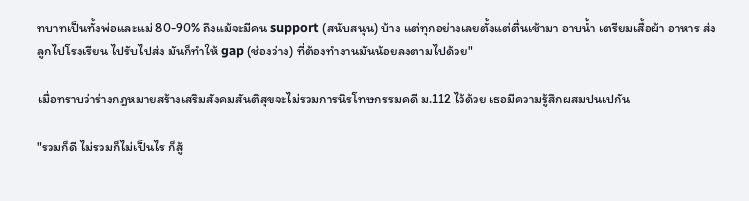ทบาทเป็นทั้งพ่อและแม่ 80-90% ถึงแม้จะมีคน support (สนับสนุน) บ้าง แต่ทุกอย่างเลยตั้งแต่ตื่นเช้ามา อาบน้ำ เตรียมเสื้อผ้า อาหาร ส่งลูกไปโรงเรียน ไปรับไปส่ง มันก็ทำให้ gap (ช่องว่าง) ที่ต้องทำงานมันน้อยลงตามไปด้วย"

เมื่อทราบว่าร่างกฎหมายสร้างเสริมสังคมสันติสุขจะไม่รวมการนิรโทษกรรมคดี ม.112 ไว้ด้วย เธอมีความรู้สึกผสมปนเปกัน

"รวมก็ดี ไม่รวมก็ไม่เป็นไร ก็สู้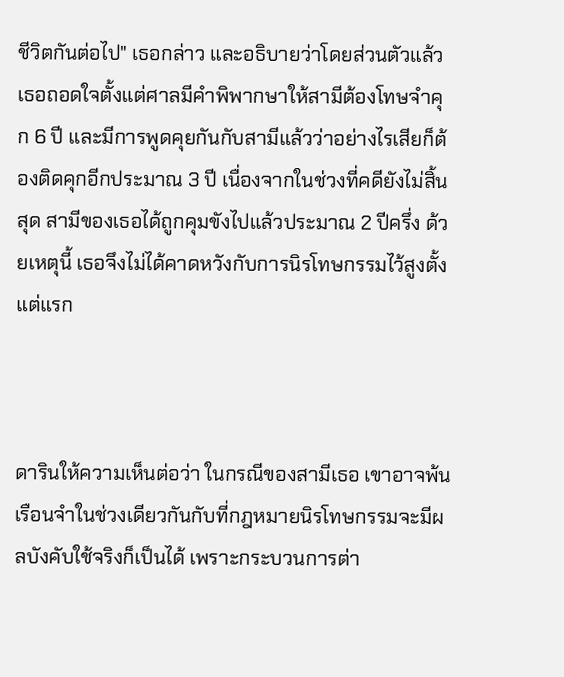ชีวิตกันต่อไป" เธอกล่าว และอธิบายว่าโดยส่วนตัวแล้วเธอถอดใจตั้งแต่ศาลมีคำพิพากษาให้สามีต้องโทษจำคุก 6 ปี และมีการพูดคุยกันกับสามีแล้วว่าอย่างไรเสียก็ต้องติดคุกอีกประมาณ 3 ปี เนื่องจากในช่วงที่คดียังไม่สิ้นสุด สามีของเธอได้ถูกคุมขังไปแล้วประมาณ 2 ปีครึ่ง ด้วยเหตุนี้ เธอจึงไม่ได้คาดหวังกับการนิรโทษกรรมไว้สูงตั้งแต่แรก



ดารินให้ความเห็นต่อว่า ในกรณีของสามีเธอ เขาอาจพ้นเรือนจำในช่วงเดียวกันกับที่กฎหมายนิรโทษกรรมจะมีผลบังคับใช้จริงก็เป็นได้ เพราะกระบวนการต่า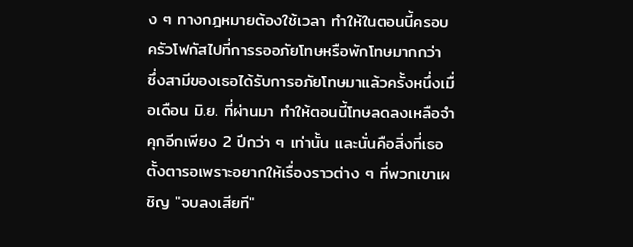ง ๆ ทางกฎหมายต้องใช้เวลา ทำให้ในตอนนี้ครอบครัวโฟกัสไปที่การรออภัยโทษหรือพักโทษมากกว่า ซึ่งสามีของเธอได้รับการอภัยโทษมาแล้วครั้งหนึ่งเมื่อเดือน มิ.ย. ที่ผ่านมา ทำให้ตอนนี้โทษลดลงเหลือจำคุกอีกเพียง 2 ปีกว่า ๆ เท่านั้น และนั่นคือสิ่งที่เธอตั้งตารอเพราะอยากให้เรื่องราวต่าง ๆ ที่พวกเขาเผชิญ "จบลงเสียที"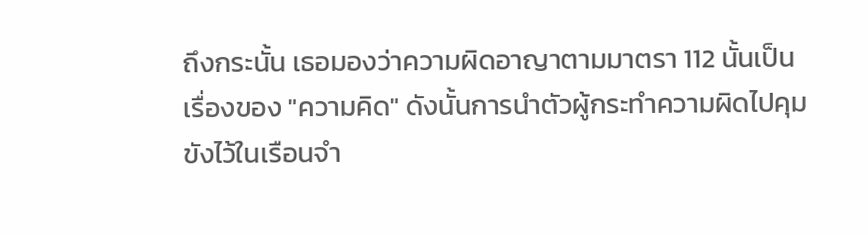ถึงกระนั้น เธอมองว่าความผิดอาญาตามมาตรา 112 นั้นเป็นเรื่องของ "ความคิด" ดังนั้นการนำตัวผู้กระทำความผิดไปคุมขังไว้ในเรือนจำ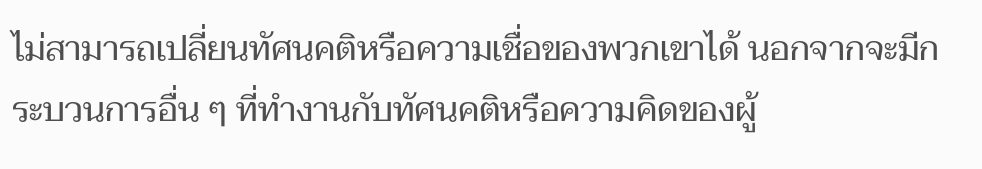ไม่สามารถเปลี่ยนทัศนคติหรือความเชื่อของพวกเขาได้ นอกจากจะมีกระบวนการอื่น ๆ ที่ทำงานกับทัศนคติหรือความคิดของผู้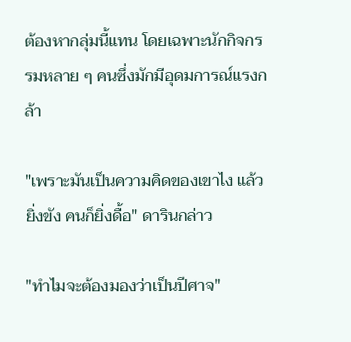ต้องหากลุ่มนี้แทน โดยเฉพาะนักกิจกรรมหลาย ๆ คนซึ่งมักมีอุดมการณ์แรงกล้า

"เพราะมันเป็นความคิดของเขาไง แล้วยิ่งขัง คนก็ยิ่งดื้อ" ดารินกล่าว

"ทำไมจะต้องมองว่าเป็นปีศาจ"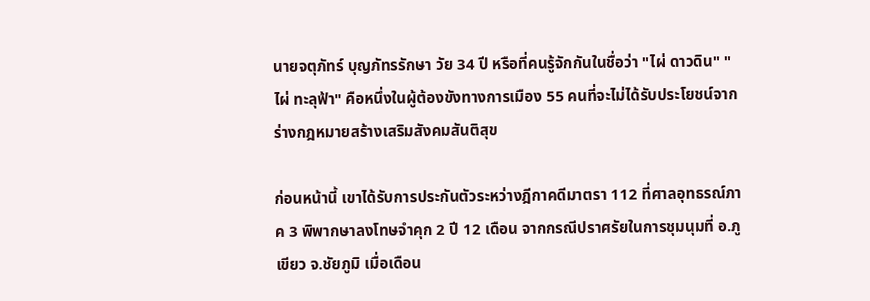นายจตุภัทร์ บุญภัทรรักษา วัย 34 ปี หรือที่คนรู้จักกันในชื่อว่า "ไผ่ ดาวดิน" "ไผ่ ทะลุฟ้า" คือหนึ่งในผู้ต้องขังทางการเมือง 55 คนที่จะไม่ได้รับประโยชน์จากร่างกฎหมายสร้างเสริมสังคมสันติสุข

ก่อนหน้านี้ เขาได้รับการประกันตัวระหว่างฎีกาคดีมาตรา 112 ที่ศาลอุทธรณ์ภาค 3 พิพากษาลงโทษจำคุก 2 ปี 12 เดือน จากกรณีปราศรัยในการชุมนุมที่ อ.ภูเขียว จ.ชัยภูมิ เมื่อเดือน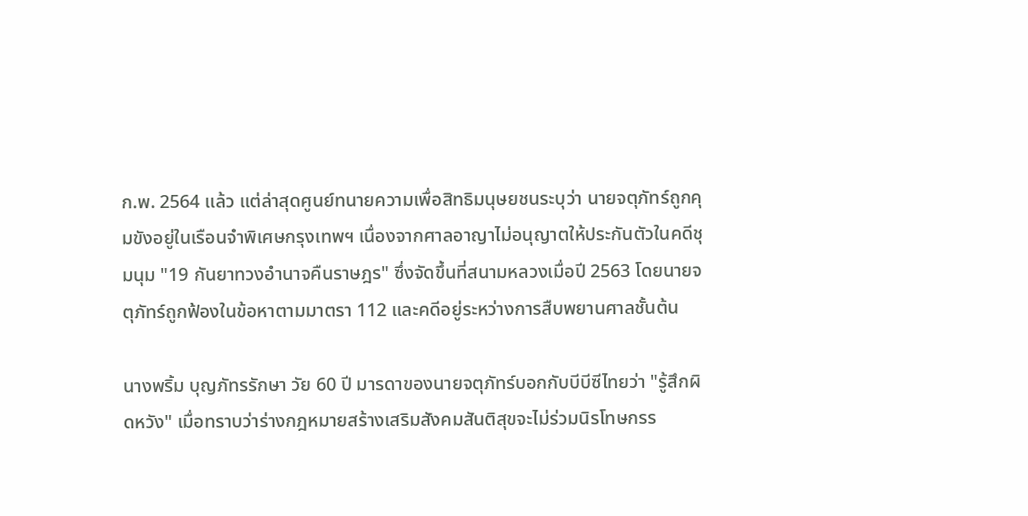ก.พ. 2564 แล้ว แต่ล่าสุดศูนย์ทนายความเพื่อสิทธิมนุษยชนระบุว่า นายจตุภัทร์ถูกคุมขังอยู่ในเรือนจำพิเศษกรุงเทพฯ เนื่องจากศาลอาญาไม่อนุญาตให้ประกันตัวในคดีชุมนุม "19 กันยาทวงอำนาจคืนราษฎร" ซึ่งจัดขึ้นที่สนามหลวงเมื่อปี 2563 โดยนายจตุภัทร์ถูกฟ้องในข้อหาตามมาตรา 112 และคดีอยู่ระหว่างการสืบพยานศาลชั้นต้น

นางพริ้ม บุญภัทรรักษา วัย 60 ปี มารดาของนายจตุภัทร์บอกกับบีบีซีไทยว่า "รู้สึกผิดหวัง" เมื่อทราบว่าร่างกฎหมายสร้างเสริมสังคมสันติสุขจะไม่ร่วมนิรโทษกรร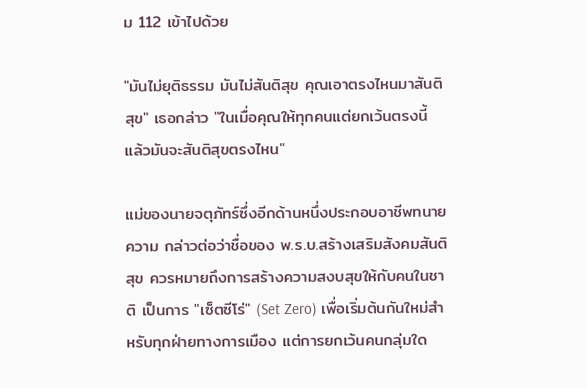ม 112 เข้าไปด้วย

"มันไม่ยุติธรรม มันไม่สันติสุข คุณเอาตรงไหนมาสันติสุข" เธอกล่าว "ในเมื่อคุณให้ทุกคนแต่ยกเว้นตรงนี้ แล้วมันจะสันติสุขตรงไหน"

แม่ของนายจตุภัทร์ซึ่งอีกด้านหนึ่งประกอบอาชีพทนายความ กล่าวต่อว่าชื่อของ พ.ร.บ.สร้างเสริมสังคมสันติสุข ควรหมายถึงการสร้างความสงบสุขให้กับคนในชาติ เป็นการ "เซ็ตซีโร่" (Set Zero) เพื่อเริ่มต้นกันใหม่สำหรับทุกฝ่ายทางการเมือง แต่การยกเว้นคนกลุ่มใด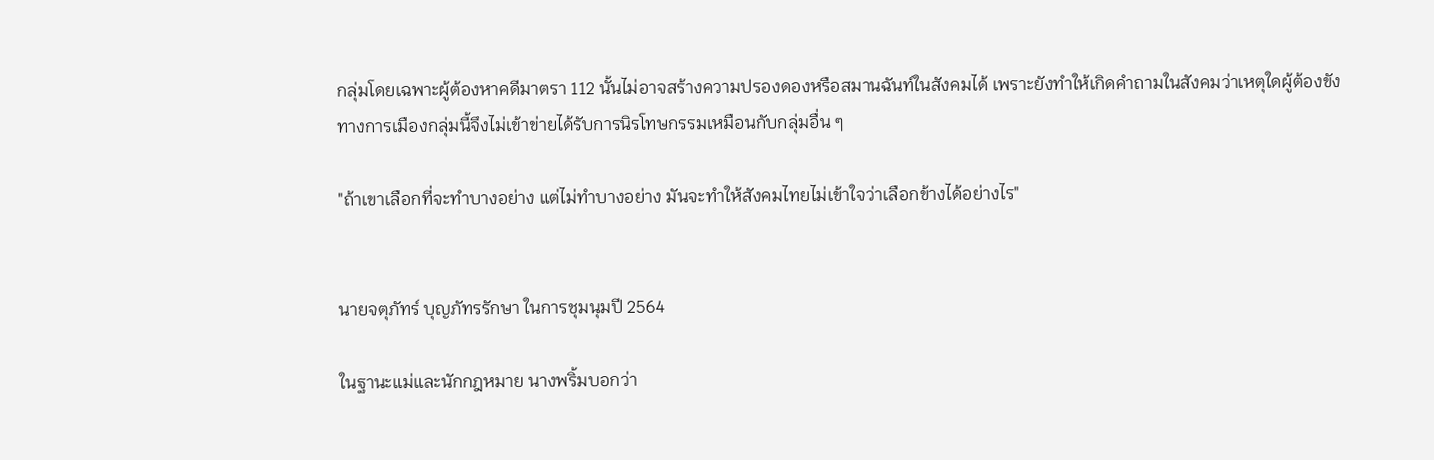กลุ่มโดยเฉพาะผู้ต้องหาคดีมาตรา 112 นั้นไม่อาจสร้างความปรองดองหรือสมานฉันท์ในสังคมได้ เพราะยังทำให้เกิดคำถามในสังคมว่าเหตุใดผู้ต้องขังทางการเมืองกลุ่มนี้จึงไม่เข้าข่ายได้รับการนิรโทษกรรมเหมือนกับกลุ่มอื่น ๆ

"ถ้าเขาเลือกที่จะทำบางอย่าง แต่ไม่ทำบางอย่าง มันจะทำให้สังคมไทยไม่เข้าใจว่าเลือกข้างได้อย่างไร"


นายจตุภัทร์ บุญภัทรรักษา ในการชุมนุมปี 2564

ในฐานะแม่และนักกฎหมาย นางพริ้มบอกว่า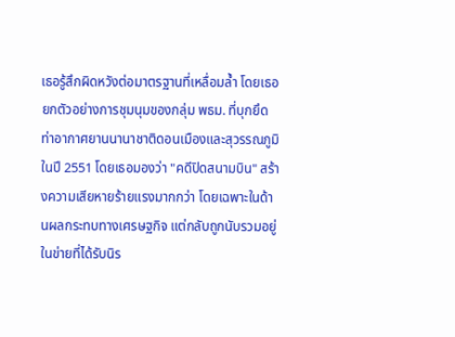เธอรู้สึกผิดหวังต่อมาตรฐานที่เหลื่อมล้ำ โดยเธอยกตัวอย่างการชุมนุมของกลุ่ม พธม. ที่บุกยึดท่าอากาศยานนานาชาติดอนเมืองและสุวรรณภูมิในปี 2551 โดยเธอมองว่า "คดีปิดสนามบิน" สร้างความเสียหายร้ายแรงมากกว่า โดยเฉพาะในด้านผลกระทบทางเศรษฐกิจ แต่กลับถูกนับรวมอยู่ในข่ายที่ได้รับนิร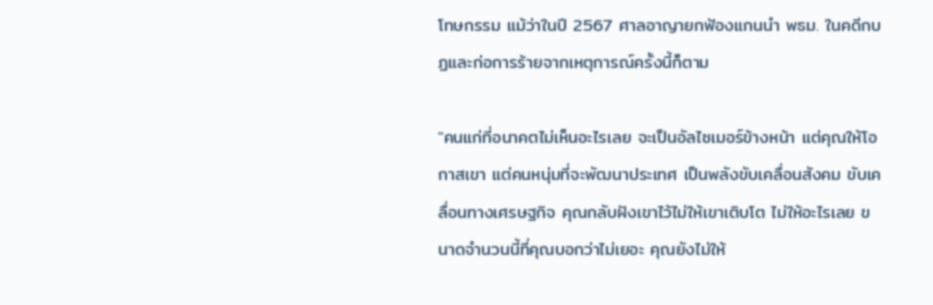โทษกรรม แม้ว่าในปี 2567 ศาลอาญายกฟ้องแกนนำ พธม. ในคดีกบฏและก่อการร้ายจากเหตุการณ์ครั้งนี้ก็ตาม

"คนแก่ที่อนาคตไม่เห็นอะไรเลย จะเป็นอัลไซเมอร์ข้างหน้า แต่คุณให้โอกาสเขา แต่คนหนุ่มที่จะพัฒนาประเทศ เป็นพลังขับเคลื่อนสังคม ขับเคลื่อนทางเศรษฐกิจ คุณกลับฝังเขาไว้ไม่ให้เขาเติบโต ไม่ให้อะไรเลย ขนาดจำนวนนี้ที่คุณบอกว่าไม่เยอะ คุณยังไม่ให้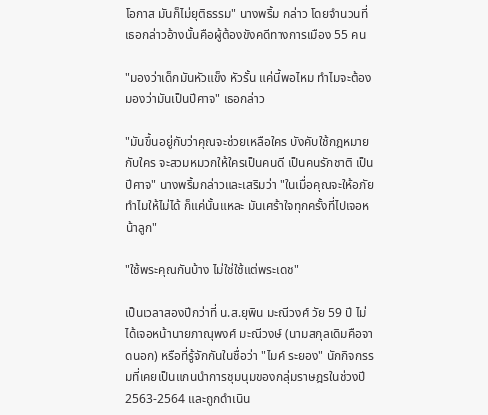โอกาส มันก็ไม่ยุติธรรม" นางพริ้ม กล่าว โดยจำนวนที่เธอกล่าวอ้างนั้นคือผู้ต้องขังคดีทางการเมือง 55 คน

"มองว่าเด็กมันหัวแข็ง หัวรั้น แค่นี้พอไหม ทำไมจะต้องมองว่ามันเป็นปีศาจ" เธอกล่าว

"มันขึ้นอยู่กับว่าคุณจะช่วยเหลือใคร บังคับใช้กฎหมายกับใคร จะสวมหมวกให้ใครเป็นคนดี เป็นคนรักชาติ เป็นปีศาจ" นางพริ้มกล่าวและเสริมว่า "ในเมื่อคุณจะให้อภัย ทำไมให้ไม่ได้ ก็แค่นั้นแหละ มันเศร้าใจทุกครั้งที่ไปเจอหน้าลูก"

"ใช้พระคุณกันบ้าง ไม่ใช่ใช้แต่พระเดช"

เป็นเวลาสองปีกว่าที่ น.ส.ยุพิน มะณีวงศ์ วัย 59 ปี ไม่ได้เจอหน้านายภาณุพงศ์ มะณีวงษ์ (นามสกุลเดิมคือจาดนอก) หรือที่รู้จักกันในชื่อว่า "ไมค์ ระยอง" นักกิจกรรมที่เคยเป็นแกนนำการชุมนุมของกลุ่มราษฎรในช่วงปี 2563-2564 และถูกดำเนิน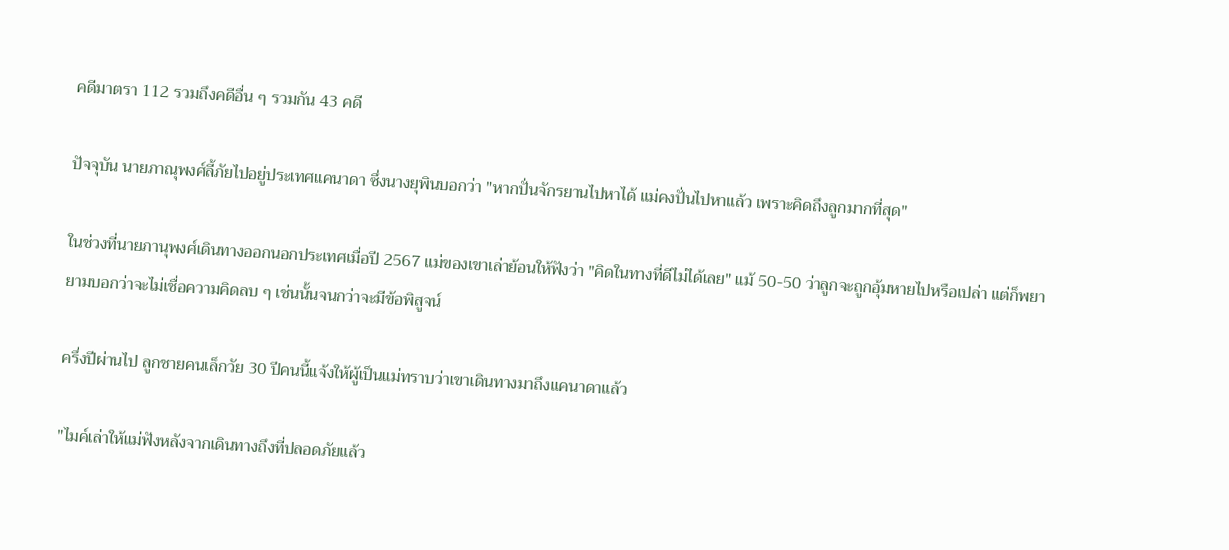คดีมาตรา 112 รวมถึงคดีอื่น ๆ รวมกัน 43 คดี

ปัจจุบัน นายภาณุพงศ์ลี้ภัยไปอยู่ประเทศแคนาดา ซึ่งนางยุพินบอกว่า "หากปั่นจักรยานไปหาได้ แม่คงปั่นไปหาแล้ว เพราะคิดถึงลูกมากที่สุด"

ในช่วงที่นายภานุพงศ์เดินทางออกนอกประเทศเมื่อปี 2567 แม่ของเขาเล่าย้อนให้ฟังว่า "คิดในทางที่ดีไม่ได้เลย" แม้ 50-50 ว่าลูกจะถูกอุ้มหายไปหรือเปล่า แต่ก็พยายามบอกว่าจะไม่เชื่อความคิดลบ ๆ เช่นนั้นจนกว่าจะมีข้อพิสูจน์

ครึ่งปีผ่านไป ลูกชายคนเล็กวัย 30 ปีคนนี้แจ้งให้ผู้เป็นแม่ทราบว่าเขาเดินทางมาถึงแคนาดาแล้ว

"ไมค์เล่าให้แม่ฟังหลังจากเดินทางถึงที่ปลอดภัยแล้ว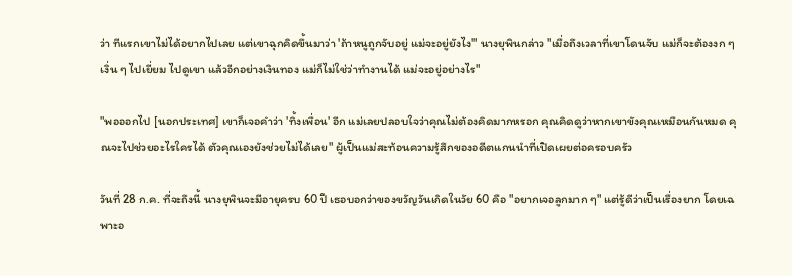ว่า ทีแรกเขาไม่ได้อยากไปเลย แต่เขาฉุกคิดขึ้นมาว่า 'ถ้าหนูถูกจับอยู่ แม่จะอยู่ยังไง'" นางยุพินกล่าว "เมื่อถึงเวลาที่เขาโดนจับ แม่ก็จะต้องงก ๆ เงิ่น ๆ ไปเยี่ยม ไปดูเขา แล้วอีกอย่างเงินทอง แม่ก็ไม่ใช่ว่าทำงานได้ แม่จะอยู่อย่างไร"

"พอออกไป [นอกประเทศ] เขาก็เจอคำว่า 'ทิ้งเพื่อน' อีก แม่เลยปลอบใจว่าคุณไม่ต้องคิดมากหรอก คุณคิดดูว่าหากเขาขังคุณเหมือนกันหมด คุณจะไปช่วยอะไรใครได้ ตัวคุณเองยังช่วยไม่ได้เลย" ผู้เป็นแม่สะท้อนความรู้สึกของอดีตแกนนำที่เปิดเผยต่อครอบครัว

วันที่ 28 ก.ค. ที่จะถึงนี้ นางยุพินจะมีอายุครบ 60 ปี เธอบอกว่าของขวัญวันเกิดในวัย 60 คือ "อยากเจอลูกมาก ๆ" แต่รู้ดีว่าเป็นเรื่องยาก โดยเฉพาะอ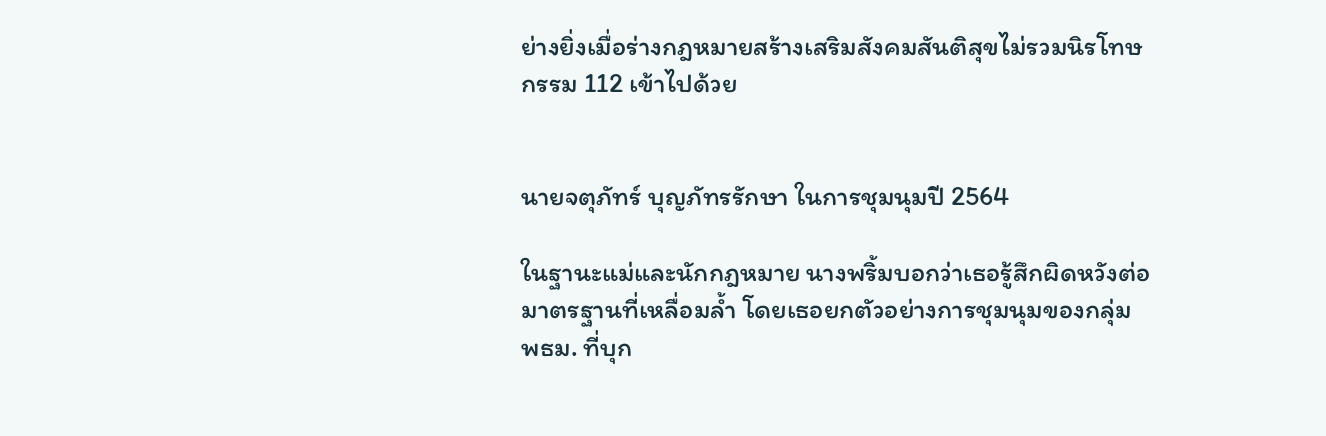ย่างยิ่งเมื่อร่างกฎหมายสร้างเสริมสังคมสันติสุขไม่รวมนิรโทษกรรม 112 เข้าไปด้วย


นายจตุภัทร์ บุญภัทรรักษา ในการชุมนุมปี 2564

ในฐานะแม่และนักกฎหมาย นางพริ้มบอกว่าเธอรู้สึกผิดหวังต่อมาตรฐานที่เหลื่อมล้ำ โดยเธอยกตัวอย่างการชุมนุมของกลุ่ม พธม. ที่บุก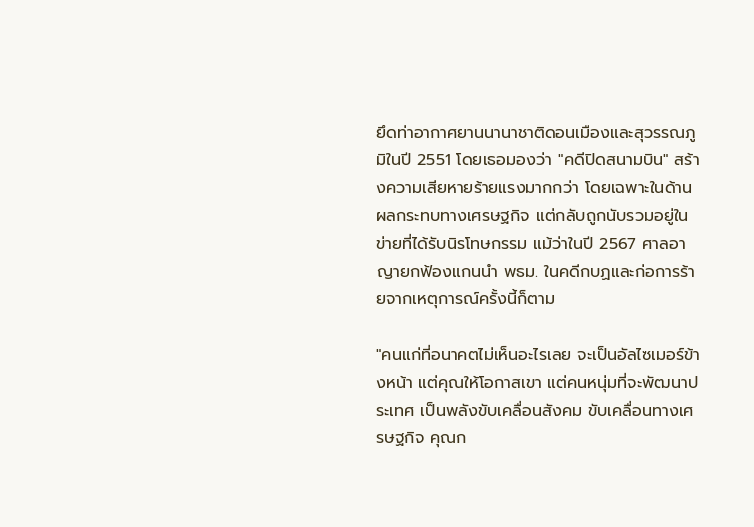ยึดท่าอากาศยานนานาชาติดอนเมืองและสุวรรณภูมิในปี 2551 โดยเธอมองว่า "คดีปิดสนามบิน" สร้างความเสียหายร้ายแรงมากกว่า โดยเฉพาะในด้านผลกระทบทางเศรษฐกิจ แต่กลับถูกนับรวมอยู่ในข่ายที่ได้รับนิรโทษกรรม แม้ว่าในปี 2567 ศาลอาญายกฟ้องแกนนำ พธม. ในคดีกบฏและก่อการร้ายจากเหตุการณ์ครั้งนี้ก็ตาม

"คนแก่ที่อนาคตไม่เห็นอะไรเลย จะเป็นอัลไซเมอร์ข้างหน้า แต่คุณให้โอกาสเขา แต่คนหนุ่มที่จะพัฒนาประเทศ เป็นพลังขับเคลื่อนสังคม ขับเคลื่อนทางเศรษฐกิจ คุณก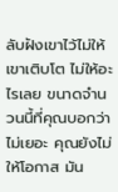ลับฝังเขาไว้ไม่ให้เขาเติบโต ไม่ให้อะไรเลย ขนาดจำนวนนี้ที่คุณบอกว่าไม่เยอะ คุณยังไม่ให้โอกาส มัน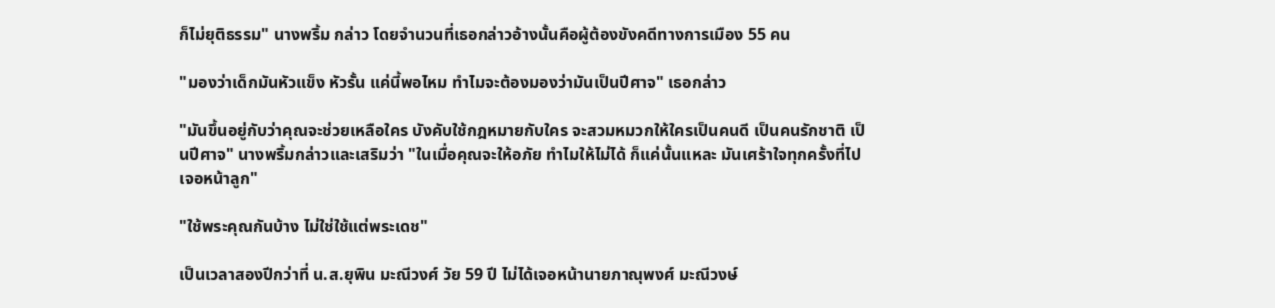ก็ไม่ยุติธรรม" นางพริ้ม กล่าว โดยจำนวนที่เธอกล่าวอ้างนั้นคือผู้ต้องขังคดีทางการเมือง 55 คน

"มองว่าเด็กมันหัวแข็ง หัวรั้น แค่นี้พอไหม ทำไมจะต้องมองว่ามันเป็นปีศาจ" เธอกล่าว

"มันขึ้นอยู่กับว่าคุณจะช่วยเหลือใคร บังคับใช้กฎหมายกับใคร จะสวมหมวกให้ใครเป็นคนดี เป็นคนรักชาติ เป็นปีศาจ" นางพริ้มกล่าวและเสริมว่า "ในเมื่อคุณจะให้อภัย ทำไมให้ไม่ได้ ก็แค่นั้นแหละ มันเศร้าใจทุกครั้งที่ไปเจอหน้าลูก"

"ใช้พระคุณกันบ้าง ไม่ใช่ใช้แต่พระเดช"

เป็นเวลาสองปีกว่าที่ น.ส.ยุพิน มะณีวงศ์ วัย 59 ปี ไม่ได้เจอหน้านายภาณุพงศ์ มะณีวงษ์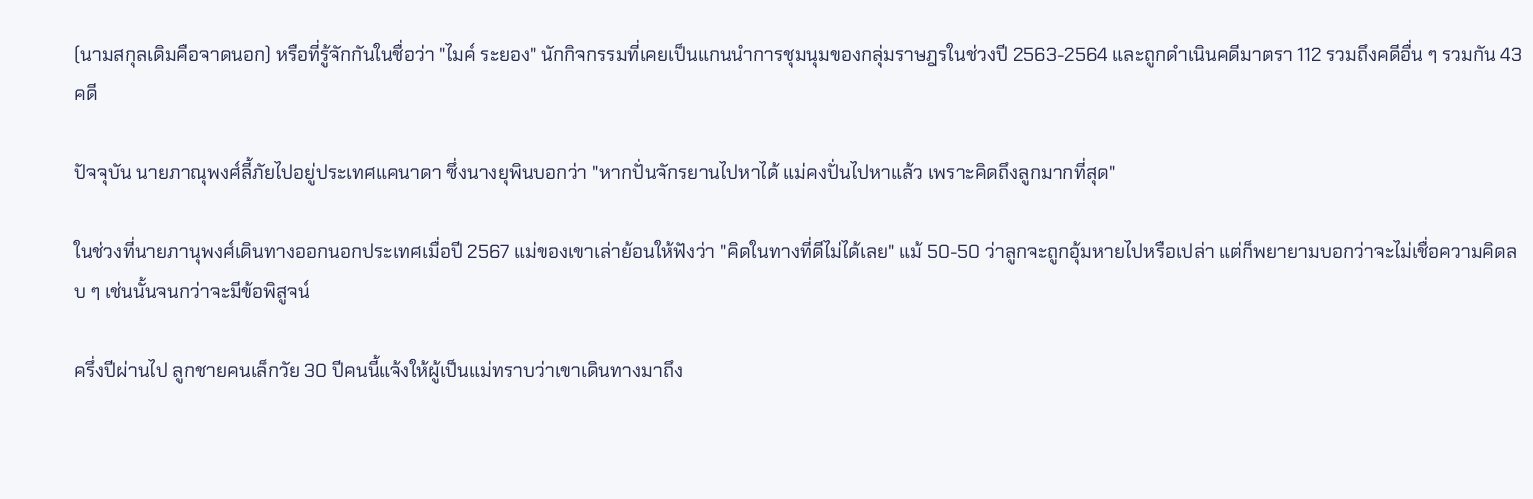(นามสกุลเดิมคือจาดนอก) หรือที่รู้จักกันในชื่อว่า "ไมค์ ระยอง" นักกิจกรรมที่เคยเป็นแกนนำการชุมนุมของกลุ่มราษฎรในช่วงปี 2563-2564 และถูกดำเนินคดีมาตรา 112 รวมถึงคดีอื่น ๆ รวมกัน 43 คดี

ปัจจุบัน นายภาณุพงศ์ลี้ภัยไปอยู่ประเทศแคนาดา ซึ่งนางยุพินบอกว่า "หากปั่นจักรยานไปหาได้ แม่คงปั่นไปหาแล้ว เพราะคิดถึงลูกมากที่สุด"

ในช่วงที่นายภานุพงศ์เดินทางออกนอกประเทศเมื่อปี 2567 แม่ของเขาเล่าย้อนให้ฟังว่า "คิดในทางที่ดีไม่ได้เลย" แม้ 50-50 ว่าลูกจะถูกอุ้มหายไปหรือเปล่า แต่ก็พยายามบอกว่าจะไม่เชื่อความคิดลบ ๆ เช่นนั้นจนกว่าจะมีข้อพิสูจน์

ครึ่งปีผ่านไป ลูกชายคนเล็กวัย 30 ปีคนนี้แจ้งให้ผู้เป็นแม่ทราบว่าเขาเดินทางมาถึง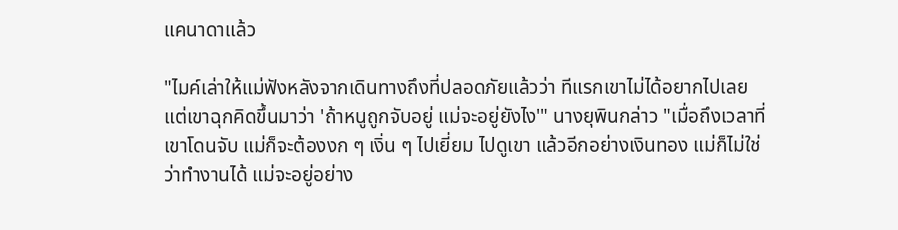แคนาดาแล้ว

"ไมค์เล่าให้แม่ฟังหลังจากเดินทางถึงที่ปลอดภัยแล้วว่า ทีแรกเขาไม่ได้อยากไปเลย แต่เขาฉุกคิดขึ้นมาว่า 'ถ้าหนูถูกจับอยู่ แม่จะอยู่ยังไง'" นางยุพินกล่าว "เมื่อถึงเวลาที่เขาโดนจับ แม่ก็จะต้องงก ๆ เงิ่น ๆ ไปเยี่ยม ไปดูเขา แล้วอีกอย่างเงินทอง แม่ก็ไม่ใช่ว่าทำงานได้ แม่จะอยู่อย่าง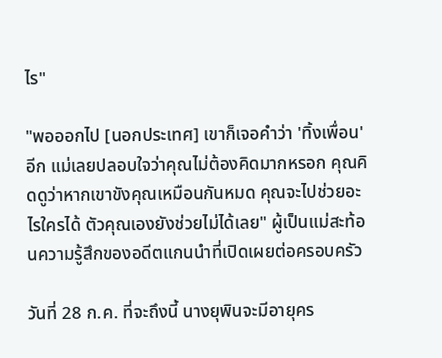ไร"

"พอออกไป [นอกประเทศ] เขาก็เจอคำว่า 'ทิ้งเพื่อน' อีก แม่เลยปลอบใจว่าคุณไม่ต้องคิดมากหรอก คุณคิดดูว่าหากเขาขังคุณเหมือนกันหมด คุณจะไปช่วยอะไรใครได้ ตัวคุณเองยังช่วยไม่ได้เลย" ผู้เป็นแม่สะท้อนความรู้สึกของอดีตแกนนำที่เปิดเผยต่อครอบครัว

วันที่ 28 ก.ค. ที่จะถึงนี้ นางยุพินจะมีอายุคร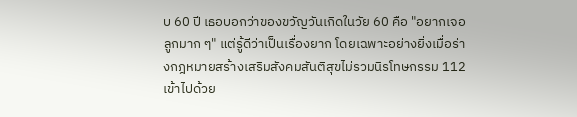บ 60 ปี เธอบอกว่าของขวัญวันเกิดในวัย 60 คือ "อยากเจอลูกมาก ๆ" แต่รู้ดีว่าเป็นเรื่องยาก โดยเฉพาะอย่างยิ่งเมื่อร่างกฎหมายสร้างเสริมสังคมสันติสุขไม่รวมนิรโทษกรรม 112 เข้าไปด้วย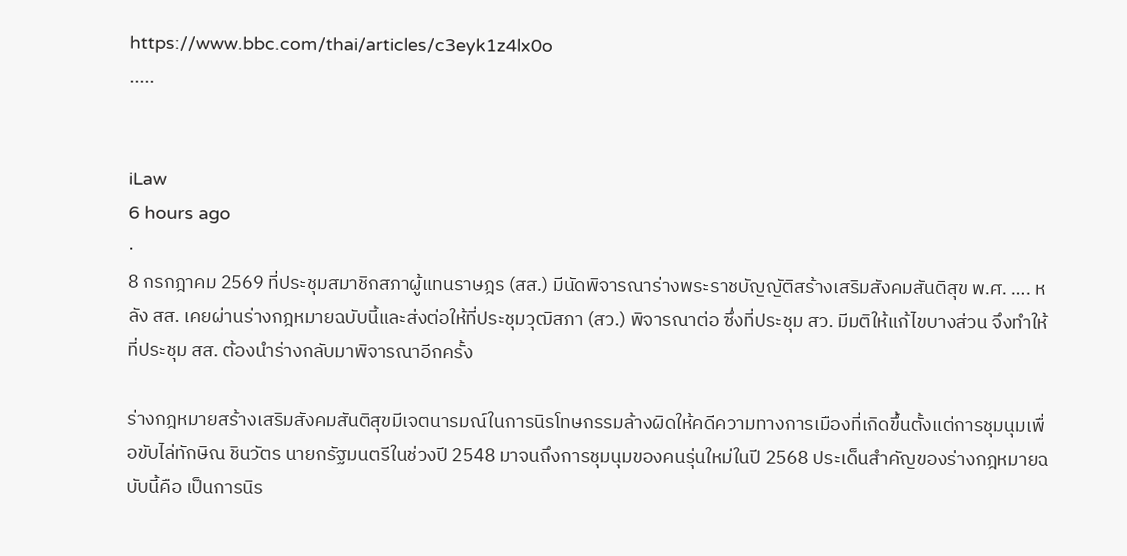https://www.bbc.com/thai/articles/c3eyk1z4lx0o
.....


iLaw
6 hours ago
·
8 กรกฎาคม 2569 ที่ประชุมสมาชิกสภาผู้แทนราษฎร (สส.) มีนัดพิจารณาร่างพระราชบัญญัติสร้างเสริมสังคมสันติสุข พ.ศ. …. หลัง สส. เคยผ่านร่างกฎหมายฉบับนี้และส่งต่อให้ที่ประชุมวุฒิสภา (สว.) พิจารณาต่อ ซึ่งที่ประชุม สว. มีมติให้แก้ไขบางส่วน จึงทำให้ที่ประชุม สส. ต้องนำร่างกลับมาพิจารณาอีกครั้ง

ร่างกฎหมายสร้างเสริมสังคมสันติสุขมีเจตนารมณ์ในการนิรโทษกรรมล้างผิดให้คดีความทางการเมืองที่เกิดขึ้นตั้งแต่การชุมนุมเพื่อขับไล่ทักษิณ ชินวัตร นายกรัฐมนตรีในช่วงปี 2548 มาจนถึงการชุมนุมของคนรุ่นใหม่ในปี 2568 ประเด็นสำคัญของร่างกฎหมายฉบับนี้คือ เป็นการนิร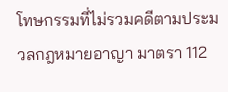โทษกรรมที่ไม่รวมคดีตามประมวลกฎหมายอาญา มาตรา 112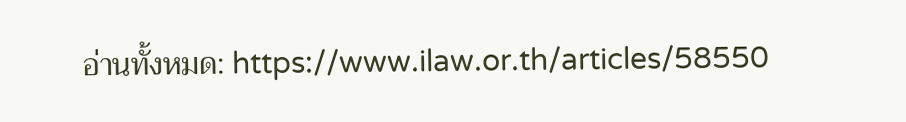อ่านทั้งหมด: https://www.ilaw.or.th/articles/58550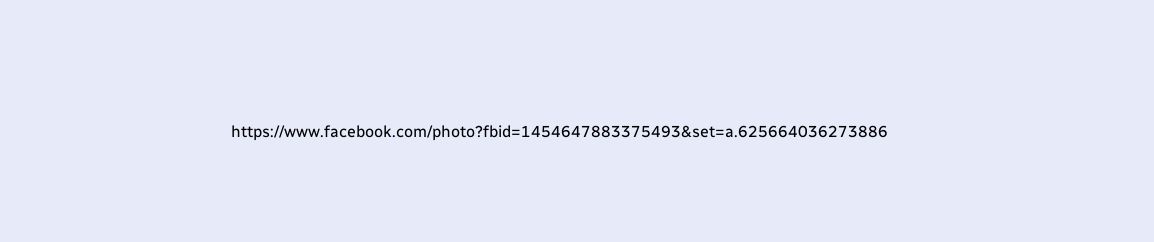https://www.facebook.com/photo?fbid=1454647883375493&set=a.625664036273886